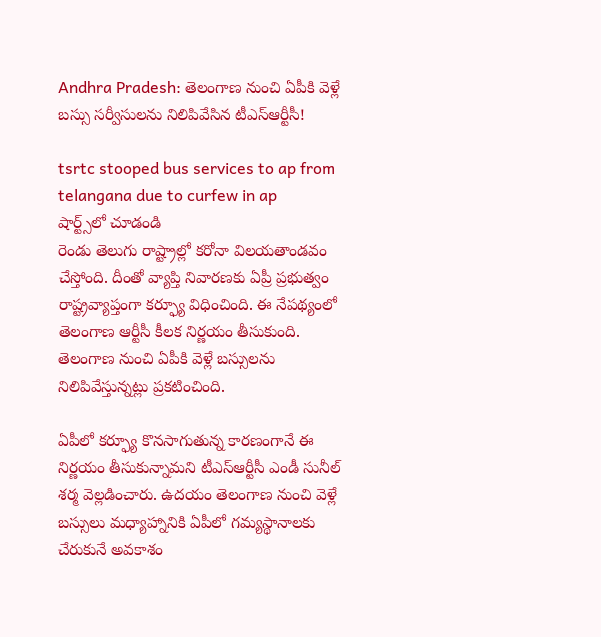Andhra Pradesh: తెలంగాణ నుంచి ఏపీకి వెళ్లే బస్సు సర్వీసులను నిలిపివేసిన టీఎస్‌ఆర్టీసీ!

tsrtc stooped bus services to ap from telangana due to curfew in ap
షార్ట్స్‌లో చూడండి
రెండు తెలుగు రాష్ట్రాల్లో కరోనా విలయతాండవం చేస్తోంది. దీంతో వ్యాప్తి నివారణకు ఏప్రీ ప్రభుత్వం రాష్ట్రవ్యాప్తంగా కర్ఫ్యూ విధించింది. ఈ నేపథ్యంలో తెలంగాణ ఆర్టీసీ కీలక నిర్ణయం తీసుకుంది. తెలంగాణ నుంచి ఏపీకి వెళ్లే బస్సులను నిలిపివేస్తున్నట్లు ప్రకటించింది.

ఏపీలో కర్ఫ్యూ కొనసాగుతున్న కారణంగానే ఈ నిర్ణయం తీసుకున్నామని టీఎస్‌ఆర్టీసీ ఎండీ సునీల్‌ శర్మ వెల్లడించారు. ఉదయం తెలంగాణ నుంచి వెళ్లే బస్సులు మధ్యాహ్నానికి ఏపీలో గమ్యస్థానాలకు చేరుకునే అవకాశం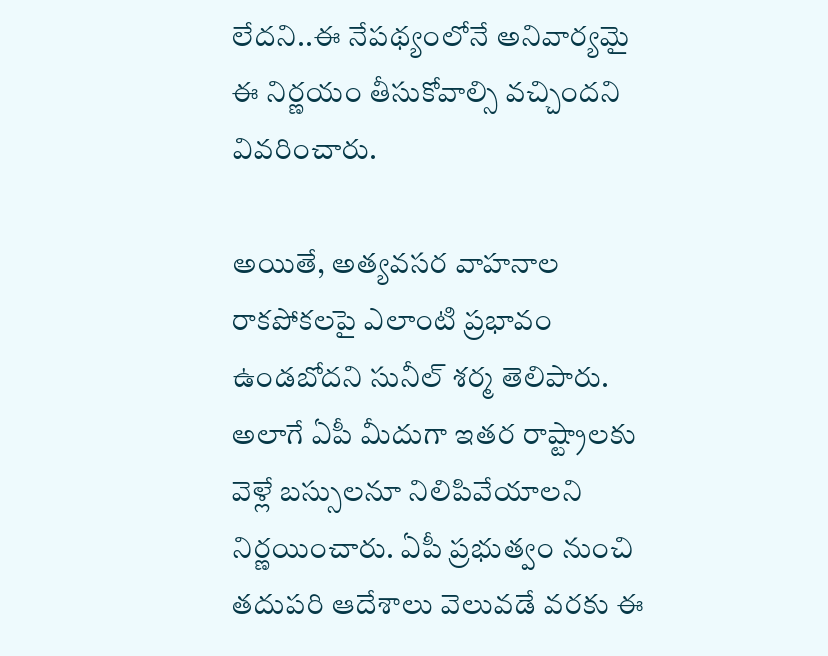లేదని..ఈ నేపథ్యంలోనే అనివార్యమై ఈ నిర్ణయం తీసుకోవాల్సి వచ్చిందని వివరించారు.

అయితే, అత్యవసర వాహనాల రాకపోకలపై ఎలాంటి ప్రభావం ఉండబోదని సునీల్‌ శర్మ తెలిపారు. అలాగే ఏపీ మీదుగా ఇతర రాష్ట్రాలకు వెళ్లే బస్సులనూ నిలిపివేయాలని నిర్ణయించారు. ఏపీ ప్రభుత్వం నుంచి తదుపరి ఆదేశాలు వెలువడే వరకు ఈ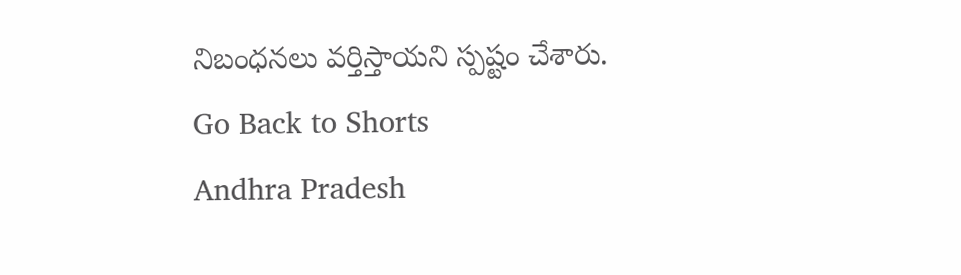నిబంధనలు వర్తిస్తాయని స్పష్టం చేశారు.
Go Back to Shorts
Andhra Pradesh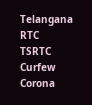Telangana
RTC
TSRTC
Curfew
Corona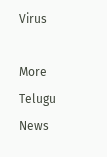Virus

More Telugu News